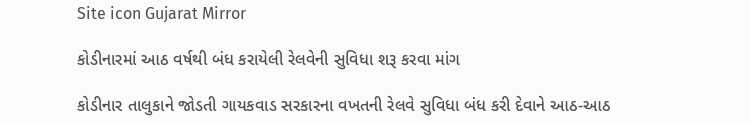Site icon Gujarat Mirror

કોડીનારમાં આઠ વર્ષથી બંધ કરાયેલી રેલવેની સુવિધા શરૂ કરવા માંગ

કોડીનાર તાલુકાને જોડતી ગાયકવાડ સરકારના વખતની રેલવે સુવિધા બંધ કરી દેવાને આઠ-આઠ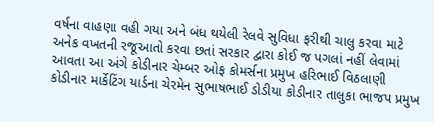વર્ષના વાહણા વહી ગયા અને બંધ થયેલી રેલવે સુવિધા ફરીથી ચાલુ કરવા માટે અનેક વખતની રજૂઆતો કરવા છતાં સરકાર દ્વારા કોઈ જ પગલાં નહીં લેવામાં આવતા આ અંગે કોડીનાર ચેમ્બર ઓફ કોમર્સના પ્રમુખ હરિભાઈ વિઠલાણી કોડીનાર માર્કેટિંગ યાર્ડના ચેરમેન સુભાષભાઈ ડોડીયા કોડીનાર તાલુકા ભાજપ પ્રમુખ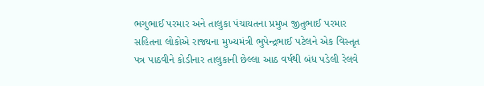ભગુભાઈ પરમાર અને તાલુકા પંચાયતના પ્રમુખ જીતુભાઈ પરમાર સહિતના લોકોએ રાજ્યના મુખ્યમંત્રી ભુપેન્દ્રભાઈ પટેલને એક વિસ્તૃત પત્ર પાઠવીને કોડીનાર તાલુકાની છેલ્લા આઠ વર્ષથી બંધ પડેલી રેલવે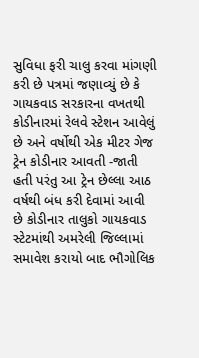સુવિધા ફરી ચાલુ કરવા માંગણી કરી છે પત્રમાં જણાવ્યું છે કે ગાયકવાડ સરકારના વખતથી કોડીનારમાં રેલવે સ્ટેશન આવેલું છે અને વર્ષોથી એક મીટર ગેજ ટ્રેન કોડીનાર આવતી -જાતી હતી પરંતુ આ ટ્રેન છેલ્લા આઠ વર્ષથી બંધ કરી દેવામાં આવી છે કોડીનાર તાલુકો ગાયકવાડ સ્ટેટમાંથી અમરેલી જિલ્લામાં સમાવેશ કરાયો બાદ ભૌગોલિક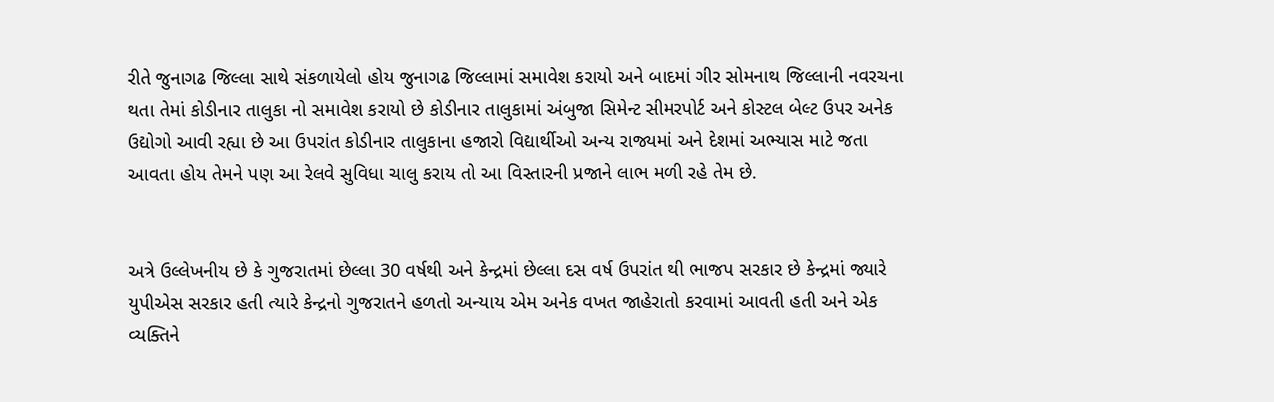રીતે જુનાગઢ જિલ્લા સાથે સંકળાયેલો હોય જુનાગઢ જિલ્લામાં સમાવેશ કરાયો અને બાદમાં ગીર સોમનાથ જિલ્લાની નવરચના થતા તેમાં કોડીનાર તાલુકા નો સમાવેશ કરાયો છે કોડીનાર તાલુકામાં અંબુજા સિમેન્ટ સીમરપોર્ટ અને કોસ્ટલ બેલ્ટ ઉપર અનેક ઉદ્યોગો આવી રહ્યા છે આ ઉપરાંત કોડીનાર તાલુકાના હજારો વિદ્યાર્થીઓ અન્ય રાજ્યમાં અને દેશમાં અભ્યાસ માટે જતા આવતા હોય તેમને પણ આ રેલવે સુવિધા ચાલુ કરાય તો આ વિસ્તારની પ્રજાને લાભ મળી રહે તેમ છે.


અત્રે ઉલ્લેખનીય છે કે ગુજરાતમાં છેલ્લા 30 વર્ષથી અને કેન્દ્રમાં છેલ્લા દસ વર્ષ ઉપરાંત થી ભાજપ સરકાર છે કેન્દ્રમાં જ્યારે યુપીએસ સરકાર હતી ત્યારે કેન્દ્રનો ગુજરાતને હળતો અન્યાય એમ અનેક વખત જાહેરાતો કરવામાં આવતી હતી અને એક વ્યક્તિને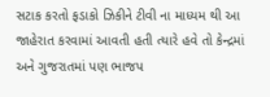સટાક કરતો ફડાકો ઝિકીને ટીવી ના માધ્યમ થી આ જાહેરાત કરવામાં આવતી હતી ત્યારે હવે તો કેન્દ્રમાં અને ગુજરાતમાં પણ ભાજપ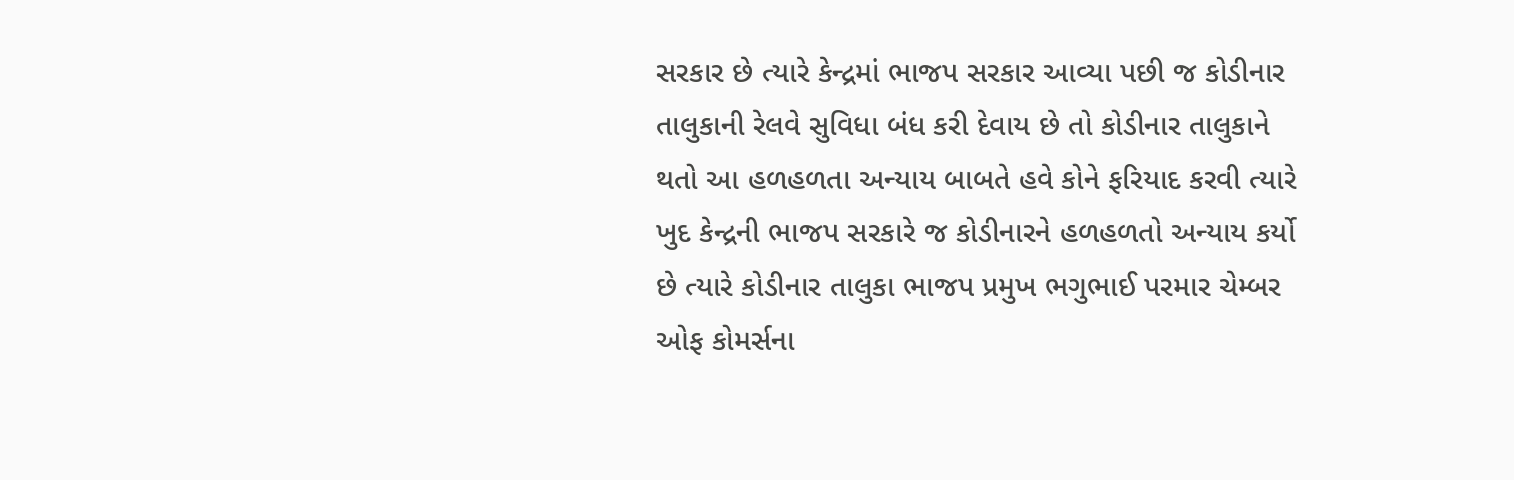સરકાર છે ત્યારે કેન્દ્રમાં ભાજપ સરકાર આવ્યા પછી જ કોડીનાર તાલુકાની રેલવે સુવિધા બંધ કરી દેવાય છે તો કોડીનાર તાલુકાને થતો આ હળહળતા અન્યાય બાબતે હવે કોને ફરિયાદ કરવી ત્યારે ખુદ કેન્દ્રની ભાજપ સરકારે જ કોડીનારને હળહળતો અન્યાય કર્યો છે ત્યારે કોડીનાર તાલુકા ભાજપ પ્રમુખ ભગુભાઈ પરમાર ચેમ્બર ઓફ કોમર્સના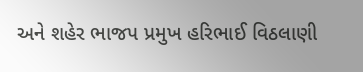અને શહેર ભાજપ પ્રમુખ હરિભાઈ વિઠલાણી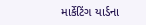માર્કેટિંગ યાર્ડના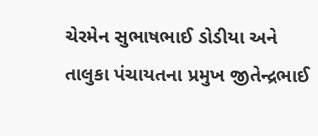ચેરમેન સુભાષભાઈ ડોડીયા અને તાલુકા પંચાયતના પ્રમુખ જીતેન્દ્રભાઈ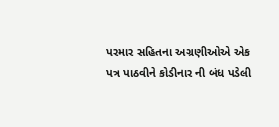પરમાર સહિતના અગ્રણીઓએ એક પત્ર પાઠવીને કોડીનાર ની બંધ પડેલી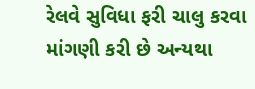રેલવે સુવિધા ફરી ચાલુ કરવા માંગણી કરી છે અન્યથા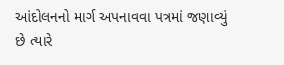આંદોલનનો માર્ગ અપનાવવા પત્રમાં જણાવ્યું છે ત્યારે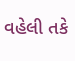વહેલી તકે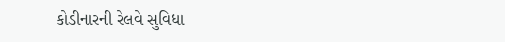કોડીનારની રેલવે સુવિધા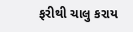ફરીથી ચાલુ કરાય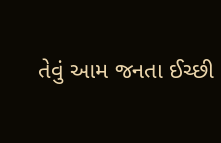તેવું આમ જનતા ઈચ્છી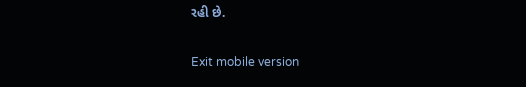રહી છે.

Exit mobile version